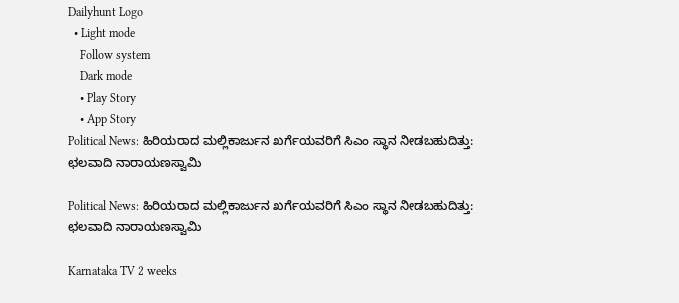Dailyhunt Logo
  • Light mode
    Follow system
    Dark mode
    • Play Story
    • App Story
Political News: ಹಿರಿಯರಾದ ಮಲ್ಲಿಕಾರ್ಜುನ ಖರ್ಗೆಯವರಿಗೆ ಸಿಎಂ ಸ್ಥಾನ ನೀಡಬಹುದಿತ್ತು: ಛಲವಾದಿ ನಾರಾಯಣಸ್ವಾಮಿ

Political News: ಹಿರಿಯರಾದ ಮಲ್ಲಿಕಾರ್ಜುನ ಖರ್ಗೆಯವರಿಗೆ ಸಿಎಂ ಸ್ಥಾನ ನೀಡಬಹುದಿತ್ತು: ಛಲವಾದಿ ನಾರಾಯಣಸ್ವಾಮಿ

Karnataka TV 2 weeks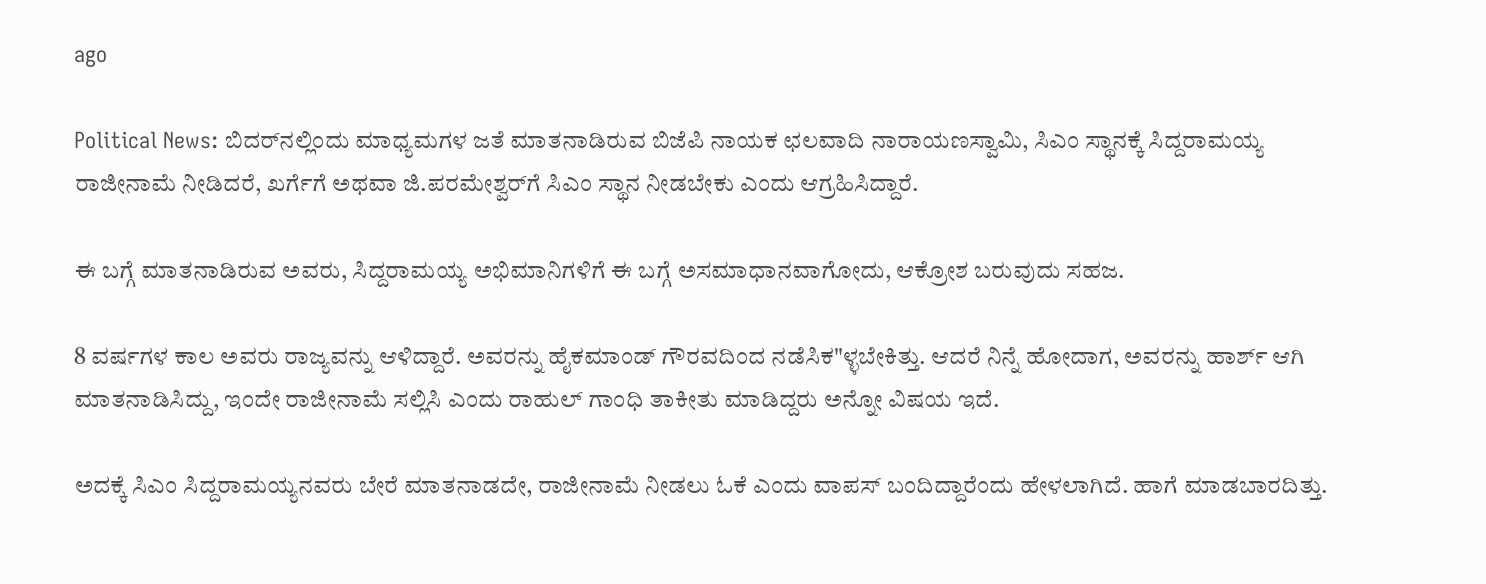ago

Political News: ಬಿದರ್‌ನಲ್ಲಿಂದು ಮಾಧ್ಯಮಗಳ ಜತೆ ಮಾತನಾಡಿರುವ ಬಿಜೆಪಿ ನಾಯಕ ಛಲವಾದಿ ನಾರಾಯಣಸ್ವಾಮಿ, ಸಿಎಂ ಸ್ಥಾನಕ್ಕೆ ಸಿದ್ದರಾಮಯ್ಯ ರಾಜೀನಾಮೆ ನೀಡಿದರೆ, ಖರ್ಗೆಗೆ ಅಥವಾ ಜಿ.ಪರಮೇಶ್ವರ್‌ಗೆ ಸಿಎಂ ಸ್ಥಾನ ನೀಡಬೇಕು ಎಂದು ಆಗ್ರಹಿಸಿದ್ದಾರೆ.

ಈ ಬಗ್ಗೆ ಮಾತನಾಡಿರುವ ಅವರು, ಸಿದ್ದರಾಮಯ್ಯ ಅಭಿಮಾನಿಗಳಿಗೆ ಈ ಬಗ್ಗೆ ಅಸಮಾಧಾನವಾಗೋದು, ಆಕ್ರೋಶ ಬರುವುದು ಸಹಜ.

8 ವರ್ಷಗಳ ಕಾಲ ಅವರು ರಾಜ್ಯವನ್ನು ಆಳಿದ್ದಾರೆ. ಅವರನ್ನು ಹೈಕಮಾಂಡ್ ಗೌರವದಿಂದ ನಡೆಸಿಕ"ಳ್ಳಬೇಕಿತ್ತು. ಆದರೆ ನಿನ್ನೆ ಹೋದಾಗ, ಅವರನ್ನು ಹಾರ್ಶ್ ಆಗಿ ಮಾತನಾಡಿಸಿದ್ದು, ಇಂದೇ ರಾಜೀನಾಮೆ ಸಲ್ಲಿಸಿ ಎಂದು ರಾಹುಲ್ ಗಾಂಧಿ ತಾಕೀತು ಮಾಡಿದ್ದರು ಅನ್ನೋ ವಿಷಯ ಇದೆ.

ಅದಕ್ಕೆ ಸಿಎಂ ಸಿದ್ದರಾಮಯ್ಯನವರು ಬೇರೆ ಮಾತನಾಡದೇ, ರಾಜೀನಾಮೆ ನೀಡಲು ಓಕೆ ಎಂದು ವಾಪಸ್ ಬಂದಿದ್ದಾರೆಂದು ಹೇಳಲಾಗಿದೆ. ಹಾಗೆ ಮಾಡಬಾರದಿತ್ತು.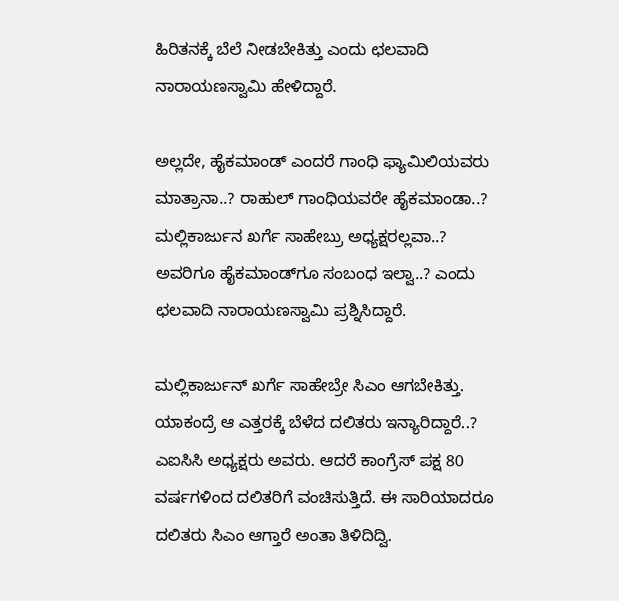ಹಿರಿತನಕ್ಕೆ ಬೆಲೆ ನೀಡಬೇಕಿತ್ತು ಎಂದು ಛಲವಾದಿ ನಾರಾಯಣಸ್ವಾಮಿ ಹೇಳಿದ್ದಾರೆ.

ಅಲ್ಲದೇ, ಹೈಕಮಾಂಡ್ ಎಂದರೆ ಗಾಂಧಿ ಫ್ಯಾಮಿಲಿಯವರು ಮಾತ್ರಾನಾ..? ರಾಹುಲ್ ಗಾಂಧಿಯವರೇ ಹೈಕಮಾಂಡಾ..? ಮಲ್ಲಿಕಾರ್ಜುನ ಖರ್ಗೆ ಸಾಹೇಬ್ರು ಅಧ್ಯಕ್ಷರಲ್ಲವಾ..? ಅವರಿಗೂ ಹೈಕಮಾಂಡ್‌ಗೂ ಸಂಬಂಧ ಇಲ್ವಾ..? ಎಂದು ಛಲವಾದಿ ನಾರಾಯಣಸ್ವಾಮಿ ಪ್ರಶ್ನಿಸಿದ್ದಾರೆ.

ಮಲ್ಲಿಕಾರ್ಜುನ್ ಖರ್ಗೆ ಸಾಹೇಬ್ರೇ ಸಿಎಂ ಆಗಬೇಕಿತ್ತು. ಯಾಕಂದ್ರೆ ಆ ಎತ್ತರಕ್ಕೆ ಬೆಳೆದ ದಲಿತರು ಇನ್ಯಾರಿದ್ದಾರೆ..? ಎಐಸಿಸಿ ಅಧ್ಯಕ್ಷರು ಅವರು. ಆದರೆ ಕಾಂಗ್ರೆಸ್ ಪಕ್ಷ 80 ವರ್ಷಗಳಿಂದ ದಲಿತರಿಗೆ ವಂಚಿಸುತ್ತಿದೆ. ಈ ಸಾರಿಯಾದರೂ ದಲಿತರು ಸಿಎಂ ಆಗ್ತಾರೆ ಅಂತಾ ತಿಳಿದಿದ್ವಿ.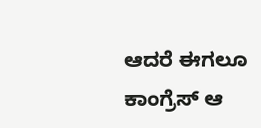ಆದರೆ ಈಗಲೂ ಕಾಂಗ್ರೆಸ್ ಆ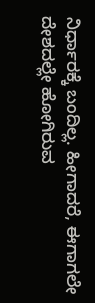ನಿರ್ಧಾರಕ್ಕೆ ಬಂದಿಲ್ಲ. ಹೀಗಾದರೆ, ಈಗಾಗಲೇ ದೇಶದಲ್ಲೇ ಹೋಗಿರುವ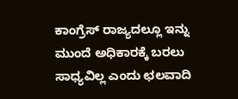ಕಾಂಗ್ರೆಸ್ ರಾಜ್ಯದಲ್ಲೂ ಇನ್ನು ಮುಂದೆ ಅಧಿಕಾರಕ್ಕೆ ಬರಲು ಸಾಧ್ಯವಿಲ್ಲ ಎಂದು ಛಲವಾದಿ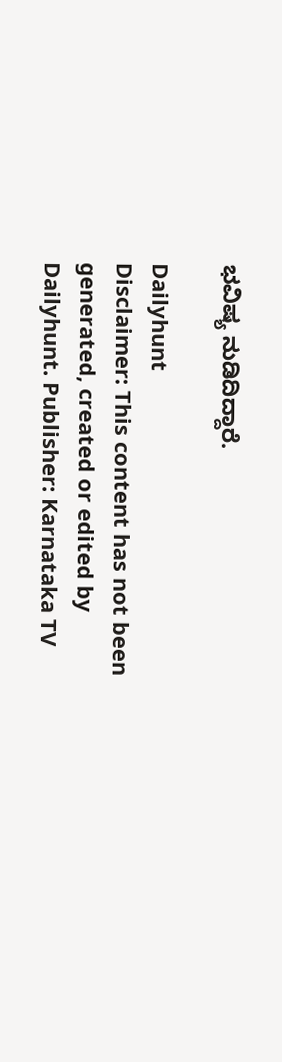ಭವಿಷ್ಯ ನುಡಿದಿದ್ದಾರೆ.

Dailyhunt
Disclaimer: This content has not been generated, created or edited by Dailyhunt. Publisher: Karnataka TV